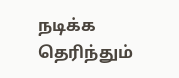நடிக்க தெரிந்தும்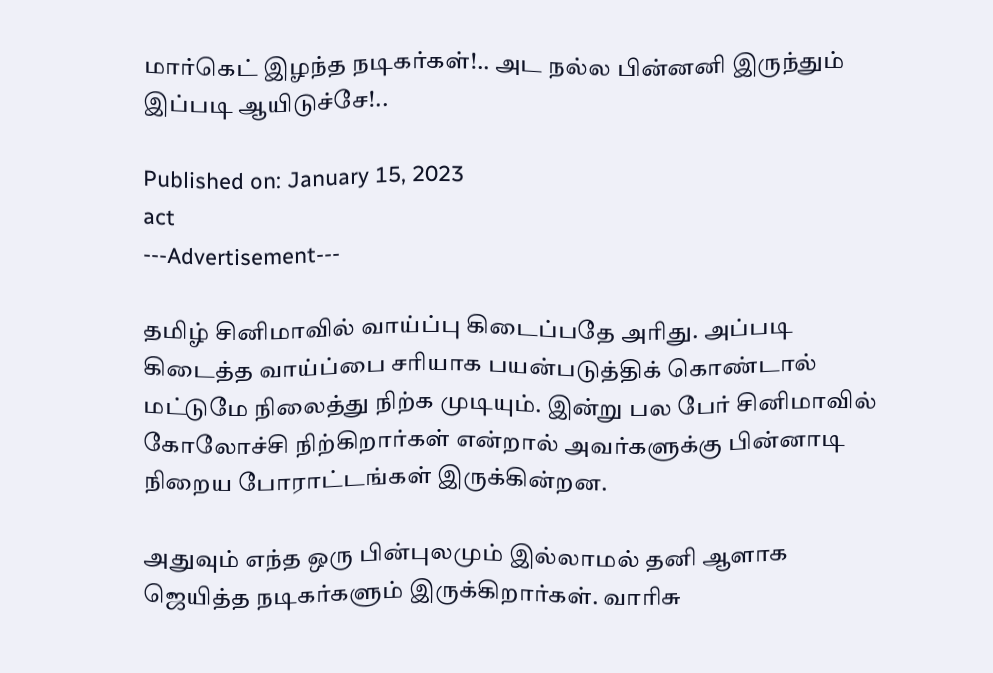மார்கெட் இழந்த நடிகர்கள்!.. அட நல்ல பின்னனி இருந்தும் இப்படி ஆயிடுச்சே!..

Published on: January 15, 2023
act
---Advertisement---

தமிழ் சினிமாவில் வாய்ப்பு கிடைப்பதே அரிது. அப்படி கிடைத்த வாய்ப்பை சரியாக பயன்படுத்திக் கொண்டால் மட்டுமே நிலைத்து நிற்க முடியும். இன்று பல பேர் சினிமாவில் கோலோச்சி நிற்கிறார்கள் என்றால் அவர்களுக்கு பின்னாடி நிறைய போராட்டங்கள் இருக்கின்றன.

அதுவும் எந்த ஒரு பின்புலமும் இல்லாமல் தனி ஆளாக ஜெயித்த நடிகர்களும் இருக்கிறார்கள். வாரிசு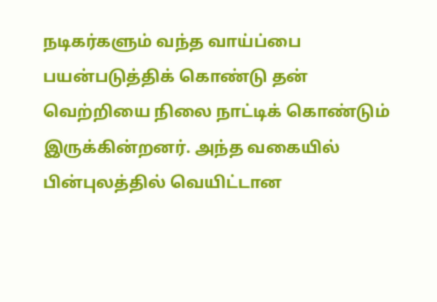நடிகர்களும் வந்த வாய்ப்பை பயன்படுத்திக் கொண்டு தன் வெற்றியை நிலை நாட்டிக் கொண்டும் இருக்கின்றனர். அந்த வகையில் பின்புலத்தில் வெயிட்டான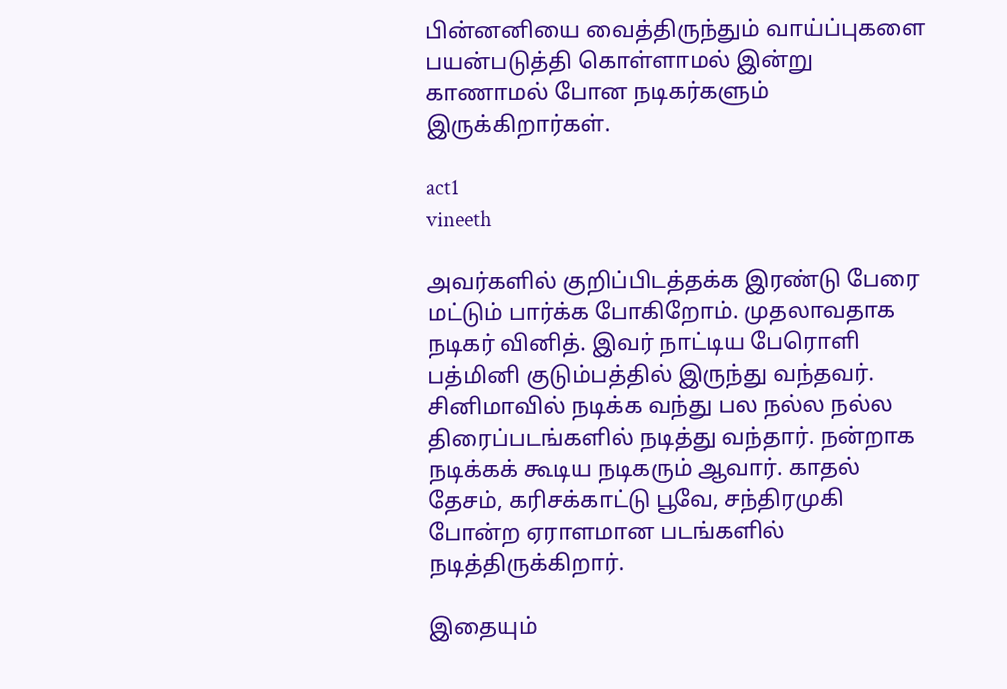பின்னனியை வைத்திருந்தும் வாய்ப்புகளை பயன்படுத்தி கொள்ளாமல் இன்று காணாமல் போன நடிகர்களும் இருக்கிறார்கள்.

act1
vineeth

அவர்களில் குறிப்பிடத்தக்க இரண்டு பேரை மட்டும் பார்க்க போகிறோம். முதலாவதாக நடிகர் வினித். இவர் நாட்டிய பேரொளி பத்மினி குடும்பத்தில் இருந்து வந்தவர். சினிமாவில் நடிக்க வந்து பல நல்ல நல்ல திரைப்படங்களில் நடித்து வந்தார். நன்றாக நடிக்கக் கூடிய நடிகரும் ஆவார். காதல் தேசம், கரிசக்காட்டு பூவே, சந்திரமுகி போன்ற ஏராளமான படங்களில் நடித்திருக்கிறார்.

இதையும்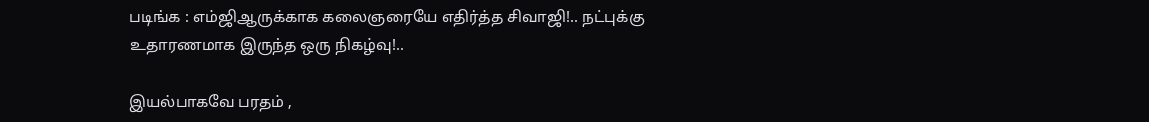படிங்க : எம்ஜிஆருக்காக கலைஞரையே எதிர்த்த சிவாஜி!.. நட்புக்கு உதாரணமாக இருந்த ஒரு நிகழ்வு!..

இயல்பாகவே பரதம் ,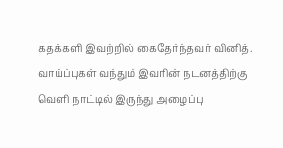கதக்களி இவற்றில் கைதேர்ந்தவர் வினித். வாய்ப்புகள் வந்தும் இவரின் நடனத்திற்கு வெளி நாட்டில் இருந்து அழைப்பு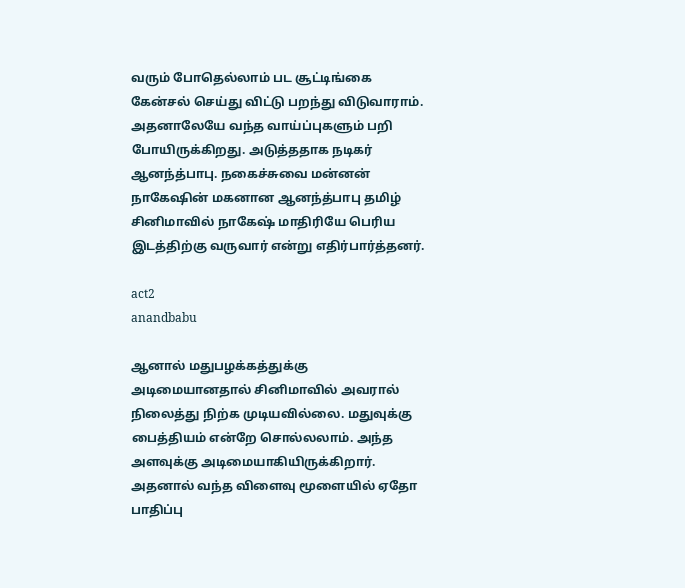வரும் போதெல்லாம் பட சூட்டிங்கை கேன்சல் செய்து விட்டு பறந்து விடுவாராம். அதனாலேயே வந்த வாய்ப்புகளும் பறி போயிருக்கிறது. அடுத்ததாக நடிகர் ஆனந்த்பாபு. நகைச்சுவை மன்னன் நாகேஷின் மகனான ஆனந்த்பாபு தமிழ் சினிமாவில் நாகேஷ் மாதிரியே பெரிய இடத்திற்கு வருவார் என்று எதிர்பார்த்தனர்.

act2
anandbabu

ஆனால் மதுபழக்கத்துக்கு அடிமையானதால் சினிமாவில் அவரால் நிலைத்து நிற்க முடியவில்லை. மதுவுக்கு பைத்தியம் என்றே சொல்லலாம். அந்த அளவுக்கு அடிமையாகியிருக்கிறார். அதனால் வந்த விளைவு மூளையில் ஏதோ பாதிப்பு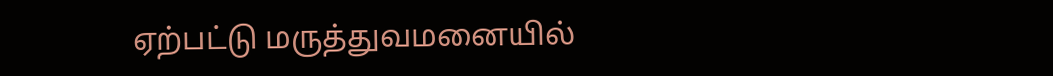ஏற்பட்டு மருத்துவமனையில்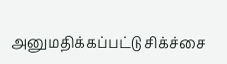அனுமதிக்கப்பட்டு சிக்ச்சை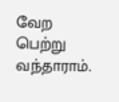வேற பெற்று வந்தாராம்.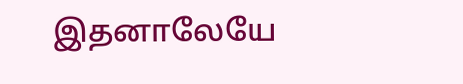இதனாலேயே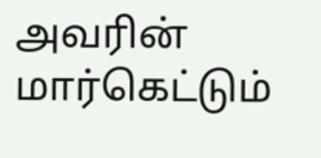அவரின் மார்கெட்டும்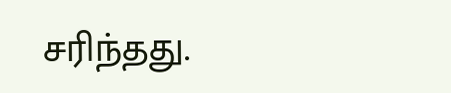சரிந்தது.